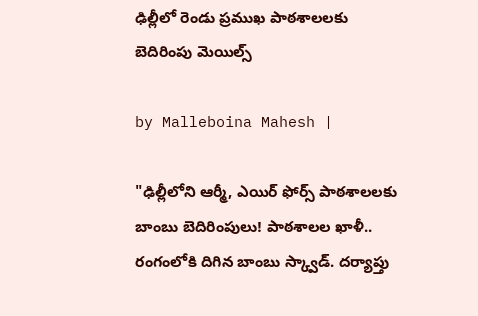ఢిల్లీలో రెండు ప్రముఖ పాఠశాలలకు బెదిరింపు మెయిల్స్

by Malleboina Mahesh |

"ఢిల్లీలోని ఆర్మీ, ఎయిర్ ఫోర్స్ పాఠశాలలకు బాంబు బెదిరింపులు! పాఠశాలల ఖాళీ.. రంగంలోకి దిగిన బాంబు స్క్వాడ్. దర్యాప్తు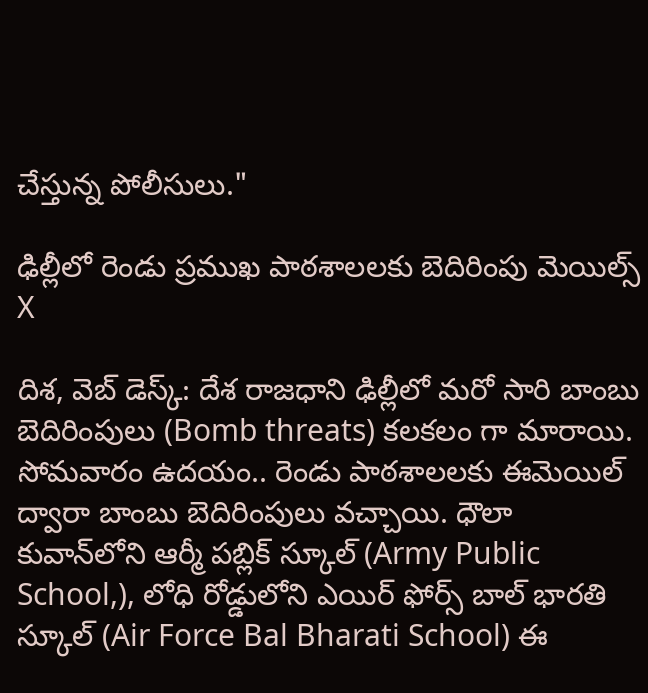చేస్తున్న పోలీసులు."

ఢిల్లీలో రెండు ప్రముఖ పాఠశాలలకు బెదిరింపు మెయిల్స్
X

దిశ, వెబ్ డెస్క్: దేశ రాజధాని ఢిల్లీలో మరో సారి బాంబు బెదిరింపులు (Bomb threats) కలకలం గా మారాయి. సోమవారం ఉదయం.. రెండు పాఠశాలలకు ఈమెయిల్ ద్వారా బాంబు బెదిరింపులు వచ్చాయి. ధౌలా కువాన్‌లోని ఆర్మీ పబ్లిక్ స్కూల్ (Army Public School,), లోధి రోడ్డులోని ఎయిర్ ఫోర్స్ బాల్ భారతి స్కూల్ (Air Force Bal Bharati School) ఈ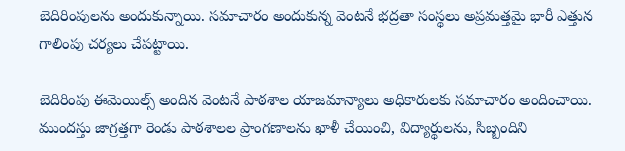బెదిరింపులను అందుకున్నాయి. సమాచారం అందుకున్న వెంటనే భద్రతా సంస్థలు అప్రమత్తమై భారీ ఎత్తున గాలింపు చర్యలు చేపట్టాయి.

బెదిరింపు ఈమెయిల్స్ అందిన వెంటనే పాఠశాల యాజమాన్యాలు అధికారులకు సమాచారం అందించాయి. ముందస్తు జాగ్రత్తగా రెండు పాఠశాలల ప్రాంగణాలను ఖాళీ చేయించి, విద్యార్థులను, సిబ్బందిని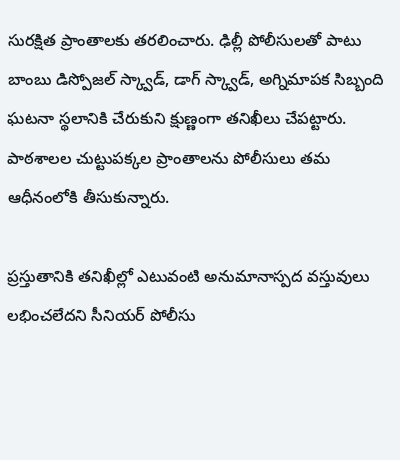సురక్షిత ప్రాంతాలకు తరలించారు. ఢిల్లీ పోలీసులతో పాటు బాంబు డిస్పోజల్ స్క్వాడ్, డాగ్ స్క్వాడ్, అగ్నిమాపక సిబ్బంది ఘటనా స్థలానికి చేరుకుని క్షుణ్ణంగా తనిఖీలు చేపట్టారు. పాఠశాలల చుట్టుపక్కల ప్రాంతాలను పోలీసులు తమ ఆధీనంలోకి తీసుకున్నారు.

ప్రస్తుతానికి తనిఖీల్లో ఎటువంటి అనుమానాస్పద వస్తువులు లభించలేదని సీనియర్ పోలీసు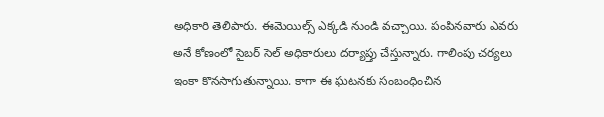అధికారి తెలిపారు. ఈమెయిల్స్ ఎక్కడి నుండి వచ్చాయి. పంపినవారు ఎవరు అనే కోణంలో సైబర్ సెల్ అధికారులు దర్యాప్తు చేస్తున్నారు. గాలింపు చర్యలు ఇంకా కొనసాగుతున్నాయి. కాగా ఈ ఘటనకు సంబంధించిన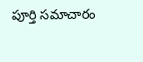పూర్తి సమాచారం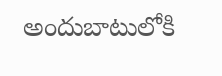అందుబాటులోకి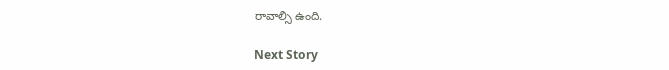రావాల్సి ఉంది.

Next Story